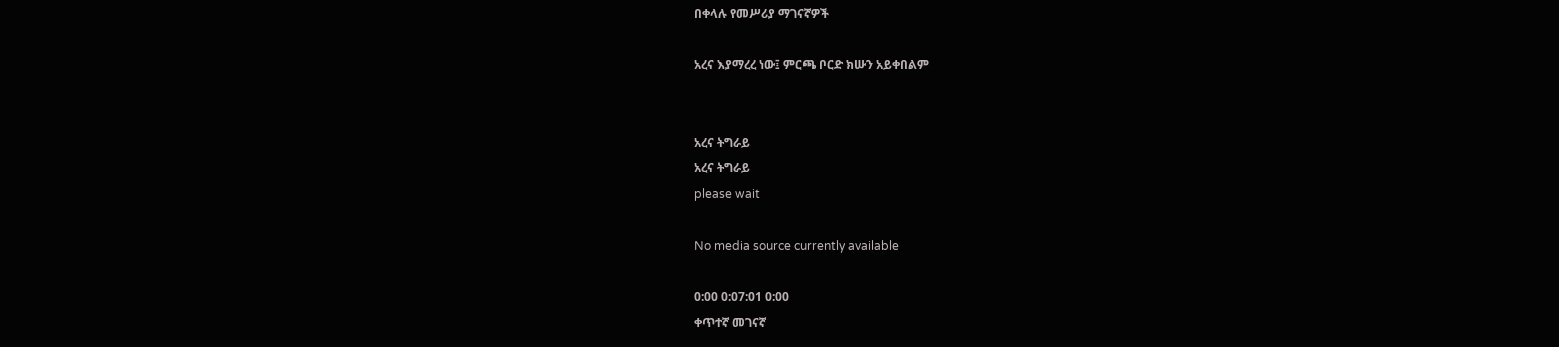በቀላሉ የመሥሪያ ማገናኛዎች

አረና እያማረረ ነው፤ ምርጫ ቦርድ ክሡን አይቀበልም


አረና ትግራይ
አረና ትግራይ
please wait

No media source currently available

0:00 0:07:01 0:00
ቀጥተኛ መገናኛ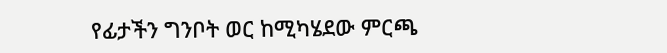የፊታችን ግንቦት ወር ከሚካሄደው ምርጫ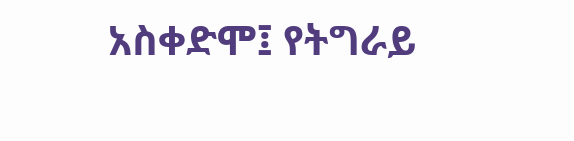አስቀድሞ፤ የትግራይ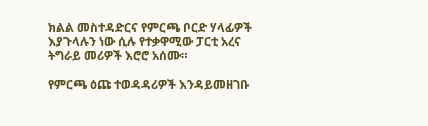ክልል መስተዳድርና የምርጫ ቦርድ ሃላፊዎች እያጉላሉን ነው ሲሉ የተቃዋሚው ፓርቲ አረና ትግራይ መሪዎች እሮሮ አሰሙ።

የምርጫ ዕጩ ተወዳዳሪዎች እንዳይመዘገቡ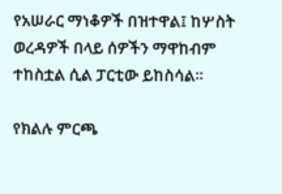የአሠራር ማነቆዎች በዝተዋል፤ ከሦስት ወረዳዎች በላይ ሰዎችን ማዋከብም ተከስቷል ሲል ፓርቲው ይከስሳል።

የክልሉ ምርጫ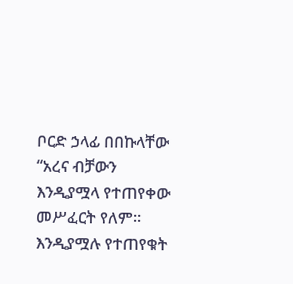ቦርድ ኃላፊ በበኩላቸው “አረና ብቻውን እንዲያሟላ የተጠየቀው መሥፈርት የለም። እንዲያሟሉ የተጠየቁት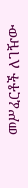መሥፈርቶች ለገዥው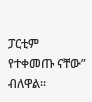ፓርቲም የተቀመጡ ናቸው” ብለዋል።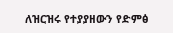ለዝርዝሩ የተያያዘውን የድምፅ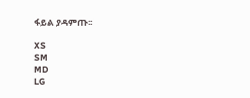ፋይል ያዳምጡ፡፡

XS
SM
MD
LG